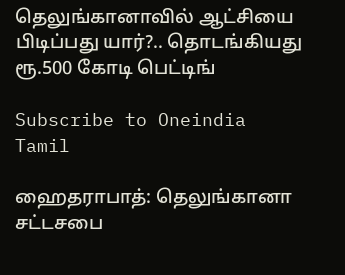தெலுங்கானாவில் ஆட்சியை பிடிப்பது யார்?.. தொடங்கியது ரூ.500 கோடி பெட்டிங்

Subscribe to Oneindia Tamil

ஹைதராபாத்: தெலுங்கானா சட்டசபை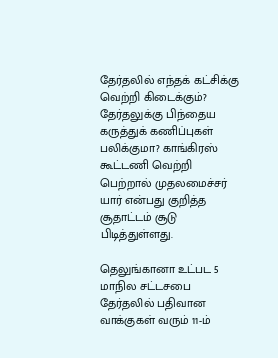தேர்தலில் எந்தக் கட்சிக்கு வெற்றி கிடைக்கும்? தேர்தலுக்கு பிந்தைய கருத்துக் கணிப்புகள் பலிக்குமா? காங்கிரஸ் கூட்டணி வெற்றி பெற்றால் முதலமைச்சர் யார் என்பது குறித்த சூதாட்டம் சூடு பிடித்துள்ளது.

தெலுங்கானா உட்பட 5 மாநில சட்டசபை தேர்தலில் பதிவான வாக்குகள் வரும் 11-ம்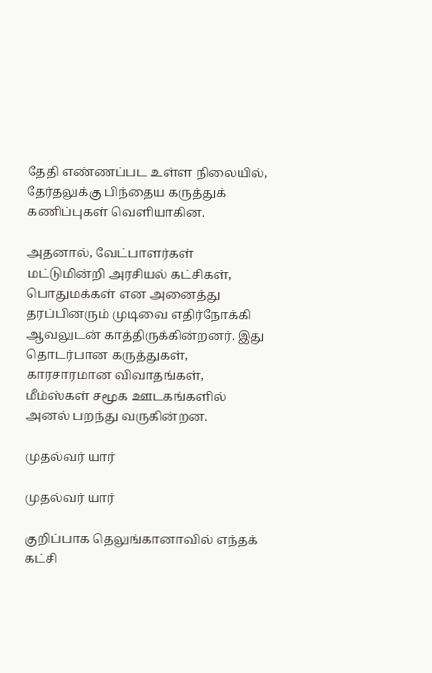தேதி எண்ணப்பட உள்ள நிலையில், தேர்தலுக்கு பிந்தைய கருத்துக் கணிப்புகள் வெளியாகின.

அதனால், வேட்பாளர்கள் மட்டுமின்றி அரசியல் கட்சிகள், பொதுமக்கள் என அனைத்து தரப்பினரும் முடிவை எதிர்நோக்கி ஆவலுடன் காத்திருக்கின்றனர். இது தொடர்பான கருத்துகள், காரசாரமான விவாதங்கள், மீம்ஸ்கள் சமூக ஊடகங்களில் அனல் பறந்து வருகின்றன.

முதல்வர் யார்

முதல்வர் யார்

குறிப்பாக தெலுங்கானாவில் எந்தக் கட்சி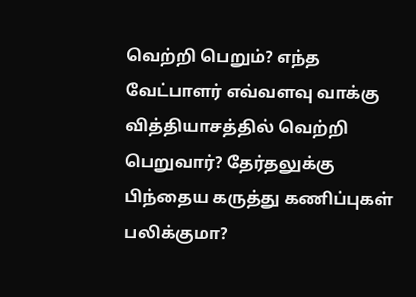வெற்றி பெறும்? எந்த வேட்பாளர் எவ்வளவு வாக்கு வித்தியாசத்தில் வெற்றி பெறுவார்? தேர்தலுக்கு பிந்தைய கருத்து கணிப்புகள் பலிக்குமா?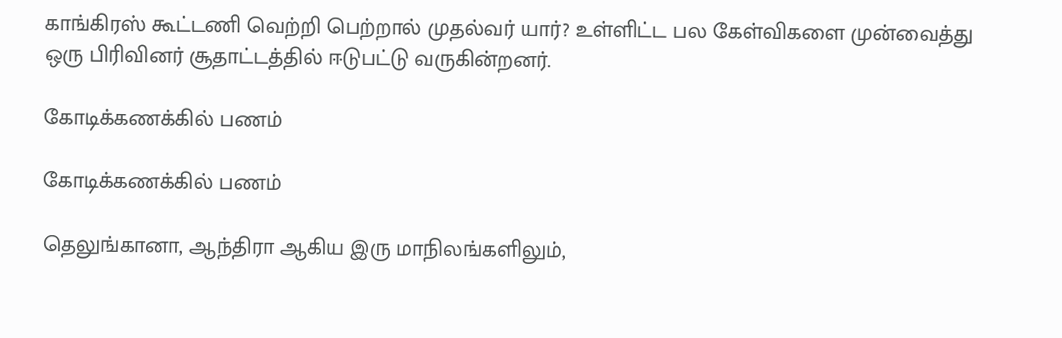காங்கிரஸ் கூட்டணி வெற்றி பெற்றால் முதல்வர் யார்? உள்ளிட்ட பல கேள்விகளை முன்வைத்து ஒரு பிரிவினர் சூதாட்டத்தில் ஈடுபட்டு வருகின்றனர்.

கோடிக்கணக்கில் பணம்

கோடிக்கணக்கில் பணம்

தெலுங்கானா, ஆந்திரா ஆகிய இரு மாநிலங்களிலும்,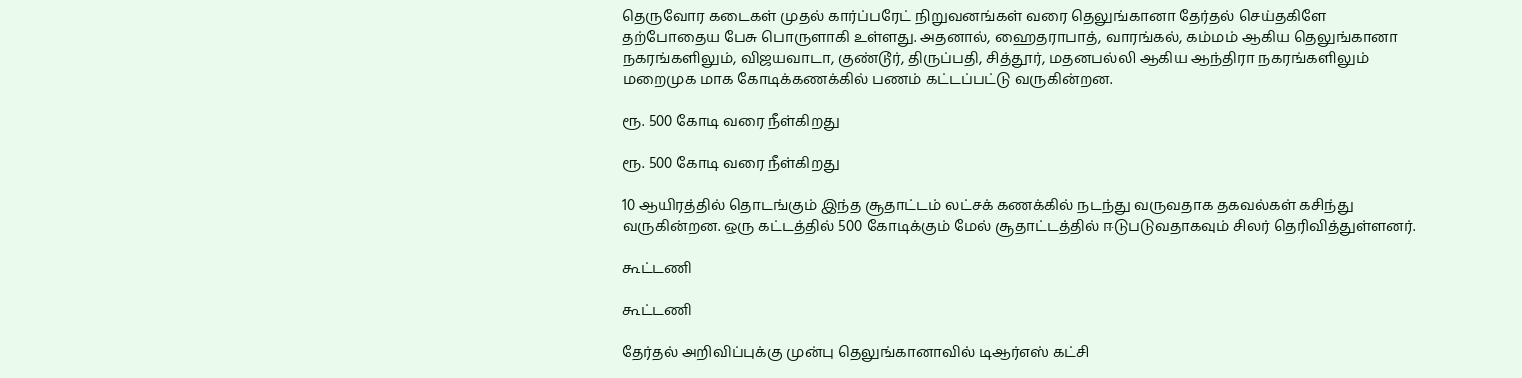தெருவோர கடைகள் முதல் கார்ப்பரேட் நிறுவனங்கள் வரை தெலுங்கானா தேர்தல் செய்தகிளே தற்போதைய பேசு பொருளாகி உள்ளது. அதனால், ஹைதராபாத், வாரங்கல், கம்மம் ஆகிய தெலுங்கானா நகரங்களிலும், விஜயவாடா, குண்டூர், திருப்பதி, சித்தூர், மதனபல்லி ஆகிய ஆந்திரா நகரங்களிலும் மறைமுக மாக கோடிக்கணக்கில் பணம் கட்டப்பட்டு வருகின்றன.

ரூ. 500 கோடி வரை நீள்கிறது

ரூ. 500 கோடி வரை நீள்கிறது

10 ஆயிரத்தில் தொடங்கும் இந்த சூதாட்டம் லட்சக் கணக்கில் நடந்து வருவதாக தகவல்கள் கசிந்து வருகின்றன. ஒரு கட்டத்தில் 500 கோடிக்கும் மேல் சூதாட்டத்தில் ஈடுபடுவதாகவும் சிலர் தெரிவித்துள்ளனர்.

கூட்டணி

கூட்டணி

தேர்தல் அறிவிப்புக்கு முன்பு தெலுங்கானாவில் டிஆர்எஸ் கட்சி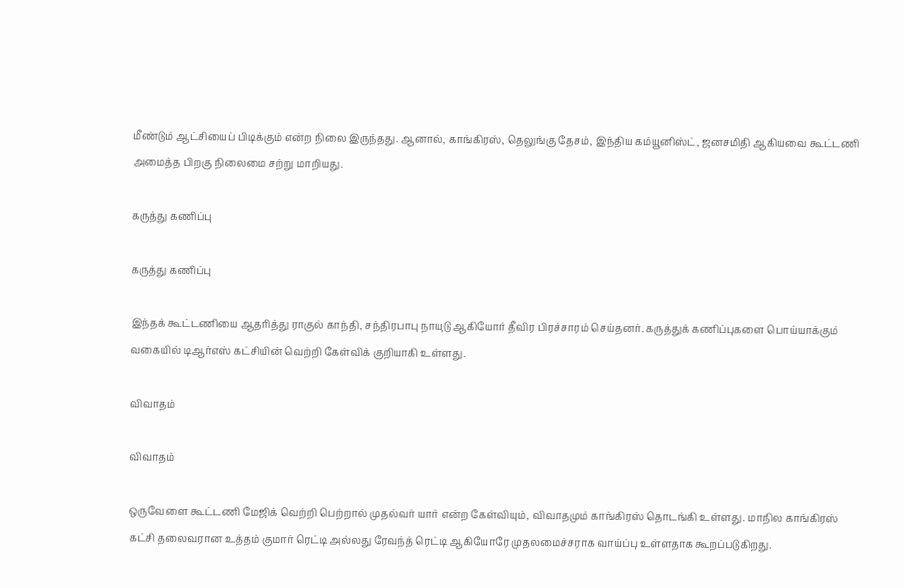மீண்டும் ஆட்சியைப் பிடிக்கும் என்ற நிலை இருந்தது. ஆனால், காங்கிரஸ், தெலுங்கு தேசம், இந்திய கம்யூனிஸ்ட், ஜனசமிதி ஆகியவை கூட்டணி அமைத்த பிறகு நிலைமை சற்று மாறியது.

கருத்து கணிப்பு

கருத்து கணிப்பு

இந்தக் கூட்டணியை ஆதரித்து ராகுல் காந்தி, சந்திரபாபு நாயுடு ஆகியோர் தீவிர பிரச்சாரம் செய்தனர். கருத்துக் கணிப்புகளை பொய்யாக்கும் வகையில் டிஆர்எஸ் கட்சியின் வெற்றி கேள்விக் குறியாகி உள்ளது.

விவாதம்

விவாதம்

ஒருவேளை கூட்டணி மேஜிக் வெற்றி பெற்றால் முதல்வர் யார் என்ற கேள்வியும், விவாதமும் காங்கிரஸ் தொடங்கி உள்ளது. மாநில காங்கிரஸ் கட்சி தலைவரான உத்தம் குமார் ரெட்டி அல்லது ரேவந்த் ரெட்டி ஆகியோரே முதலமைச்சராக வாய்ப்பு உள்ளதாக கூறப்படுகிறது.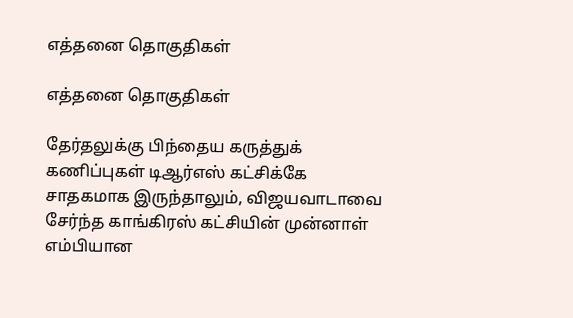எத்தனை தொகுதிகள்

எத்தனை தொகுதிகள்

தேர்தலுக்கு பிந்தைய கருத்துக் கணிப்புகள் டிஆர்எஸ் கட்சிக்கே சாதகமாக இருந்தாலும், விஜயவாடாவை சேர்ந்த காங்கிரஸ் கட்சியின் முன்னாள் எம்பியான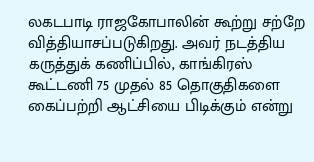லகடபாடி ராஜகோபாலின் கூற்று சற்றே வித்தியாசப்படுகிறது. அவர் நடத்திய கருத்துக் கணிப்பில், காங்கிரஸ் கூட்டணி 75 முதல் 85 தொகுதிகளை கைப்பற்றி ஆட்சியை பிடிக்கும் என்று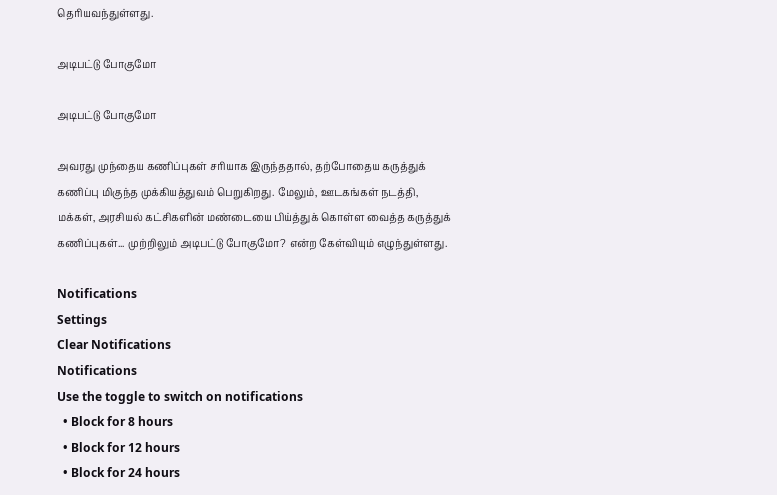தெரியவந்துள்ளது.

அடிபட்டு போகுமோ

அடிபட்டு போகுமோ

அவரது முந்தைய கணிப்புகள் சரியாக இருந்ததால், தற்போதைய கருத்துக் கணிப்பு மிகுந்த முக்கியத்துவம் பெறுகிறது. மேலும், ஊடகங்கள் நடத்தி, மக்கள், அரசியல் கட்சிகளின் மண்டையை பிய்த்துக் கொள்ள வைத்த கருத்துக் கணிப்புகள்... முற்றிலும் அடிபட்டு போகுமோ? என்ற கேள்வியும் எழுந்துள்ளது.

Notifications
Settings
Clear Notifications
Notifications
Use the toggle to switch on notifications
  • Block for 8 hours
  • Block for 12 hours
  • Block for 24 hours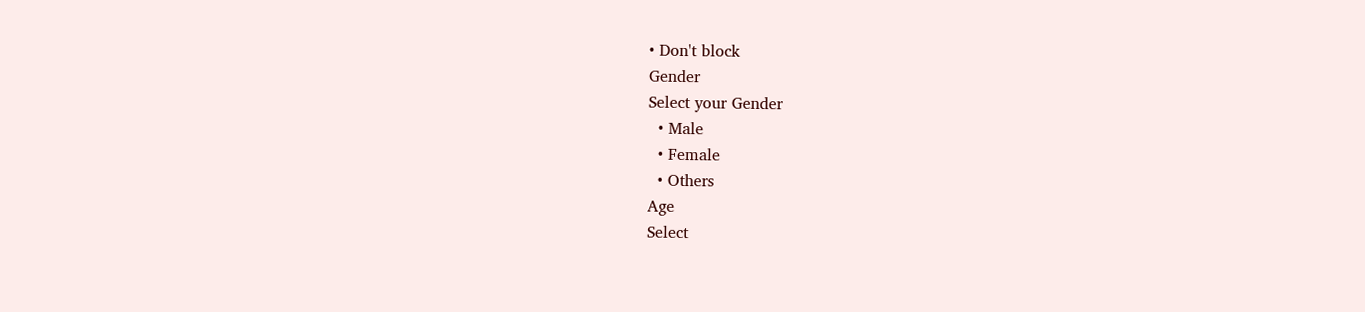• Don't block
Gender
Select your Gender
  • Male
  • Female
  • Others
Age
Select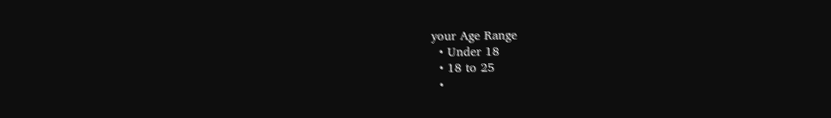your Age Range
  • Under 18
  • 18 to 25
  •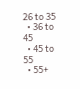26 to 35
  • 36 to 45
  • 45 to 55
  • 55+